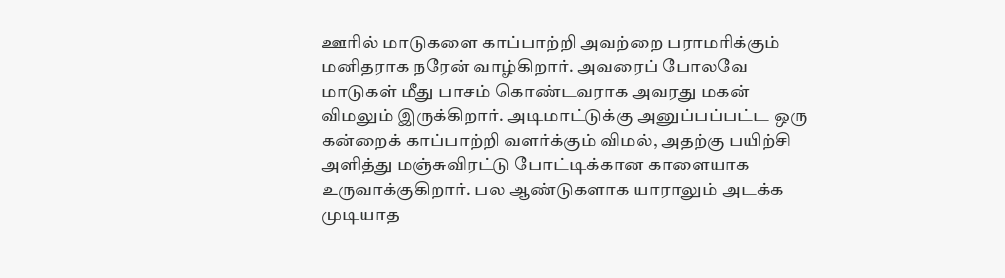ஊரில் மாடுகளை காப்பாற்றி அவற்றை பராமரிக்கும் மனிதராக நரேன் வாழ்கிறார். அவரைப் போலவே மாடுகள் மீது பாசம் கொண்டவராக அவரது மகன் விமலும் இருக்கிறார். அடிமாட்டுக்கு அனுப்பப்பட்ட ஒரு கன்றைக் காப்பாற்றி வளர்க்கும் விமல், அதற்கு பயிற்சி அளித்து மஞ்சுவிரட்டு போட்டிக்கான காளையாக உருவாக்குகிறார். பல ஆண்டுகளாக யாராலும் அடக்க முடியாத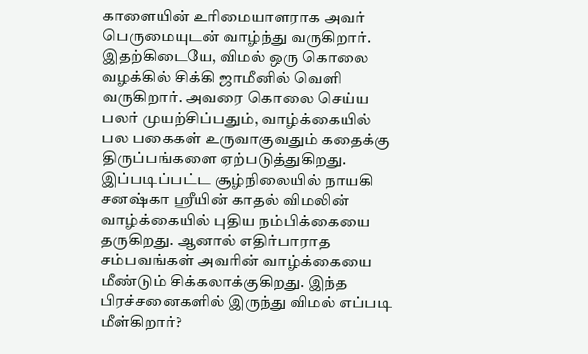காளையின் உரிமையாளராக அவர் பெருமையுடன் வாழ்ந்து வருகிறார்.
இதற்கிடையே, விமல் ஒரு கொலை வழக்கில் சிக்கி ஜாமீனில் வெளி வருகிறார். அவரை கொலை செய்ய பலர் முயற்சிப்பதும், வாழ்க்கையில் பல பகைகள் உருவாகுவதும் கதைக்கு திருப்பங்களை ஏற்படுத்துகிறது. இப்படிப்பட்ட சூழ்நிலையில் நாயகி சனஷ்கா ஸ்ரீயின் காதல் விமலின் வாழ்க்கையில் புதிய நம்பிக்கையை தருகிறது. ஆனால் எதிர்பாராத சம்பவங்கள் அவரின் வாழ்க்கையை மீண்டும் சிக்கலாக்குகிறது. இந்த பிரச்சனைகளில் இருந்து விமல் எப்படி மீள்கிறார்?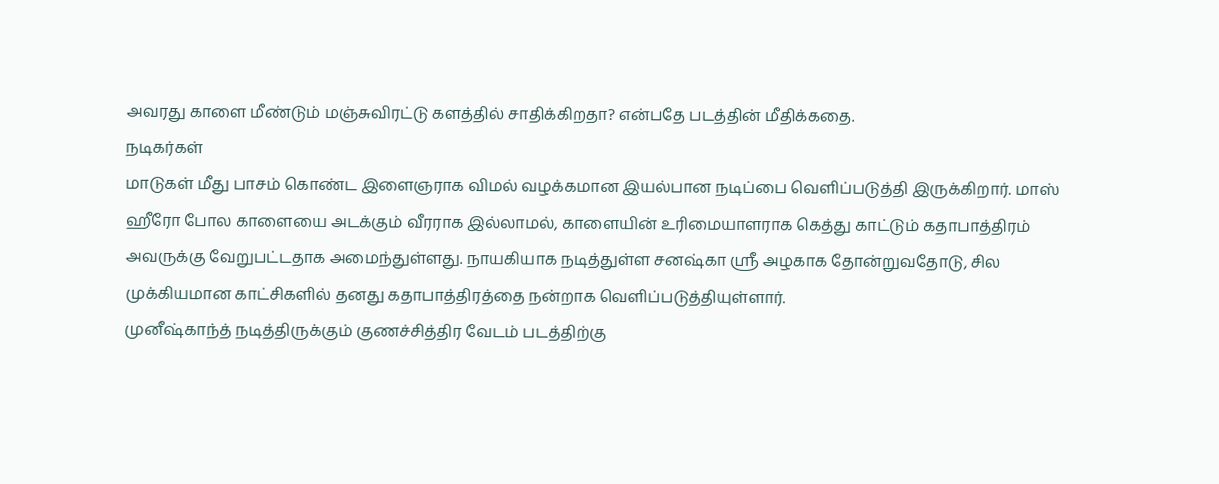அவரது காளை மீண்டும் மஞ்சுவிரட்டு களத்தில் சாதிக்கிறதா? என்பதே படத்தின் மீதிக்கதை.
நடிகர்கள்
மாடுகள் மீது பாசம் கொண்ட இளைஞராக விமல் வழக்கமான இயல்பான நடிப்பை வெளிப்படுத்தி இருக்கிறார். மாஸ் ஹீரோ போல காளையை அடக்கும் வீரராக இல்லாமல், காளையின் உரிமையாளராக கெத்து காட்டும் கதாபாத்திரம் அவருக்கு வேறுபட்டதாக அமைந்துள்ளது. நாயகியாக நடித்துள்ள சனஷ்கா ஸ்ரீ அழகாக தோன்றுவதோடு, சில முக்கியமான காட்சிகளில் தனது கதாபாத்திரத்தை நன்றாக வெளிப்படுத்தியுள்ளார்.
முனீஷ்காந்த் நடித்திருக்கும் குணச்சித்திர வேடம் படத்திற்கு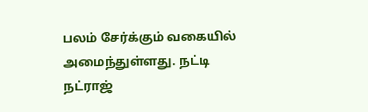பலம் சேர்க்கும் வகையில் அமைந்துள்ளது. நட்டி நட்ராஜ்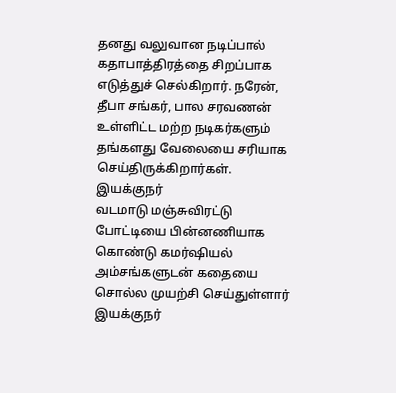தனது வலுவான நடிப்பால் கதாபாத்திரத்தை சிறப்பாக எடுத்துச் செல்கிறார். நரேன், தீபா சங்கர், பால சரவணன் உள்ளிட்ட மற்ற நடிகர்களும் தங்களது வேலையை சரியாக செய்திருக்கிறார்கள்.
இயக்குநர்
வடமாடு மஞ்சுவிரட்டு போட்டியை பின்னணியாக கொண்டு கமர்ஷியல் அம்சங்களுடன் கதையை சொல்ல முயற்சி செய்துள்ளார் இயக்குநர்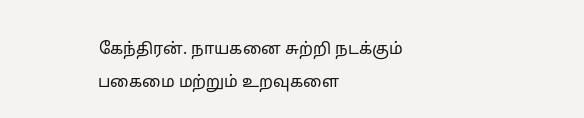கேந்திரன். நாயகனை சுற்றி நடக்கும் பகைமை மற்றும் உறவுகளை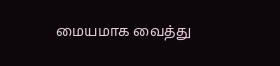மையமாக வைத்து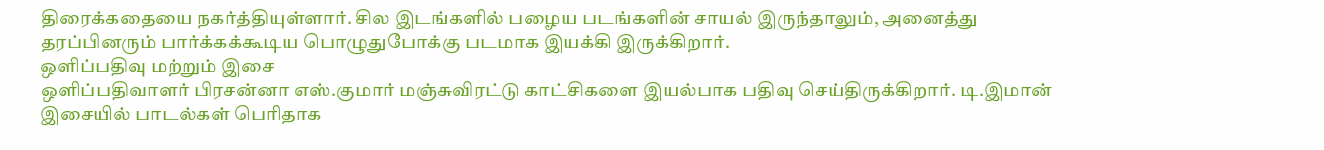திரைக்கதையை நகர்த்தியுள்ளார். சில இடங்களில் பழைய படங்களின் சாயல் இருந்தாலும், அனைத்து தரப்பினரும் பார்க்கக்கூடிய பொழுதுபோக்கு படமாக இயக்கி இருக்கிறார்.
ஒளிப்பதிவு மற்றும் இசை
ஒளிப்பதிவாளர் பிரசன்னா எஸ்.குமார் மஞ்சுவிரட்டு காட்சிகளை இயல்பாக பதிவு செய்திருக்கிறார். டி.இமான் இசையில் பாடல்கள் பெரிதாக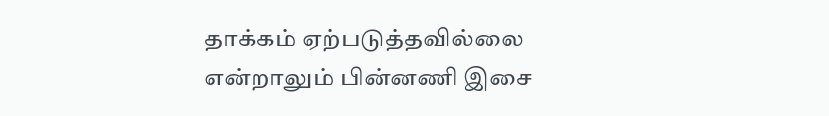தாக்கம் ஏற்படுத்தவில்லை என்றாலும் பின்னணி இசை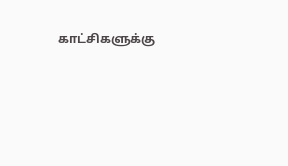காட்சிகளுக்கு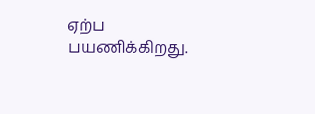ஏற்ப பயணிக்கிறது.